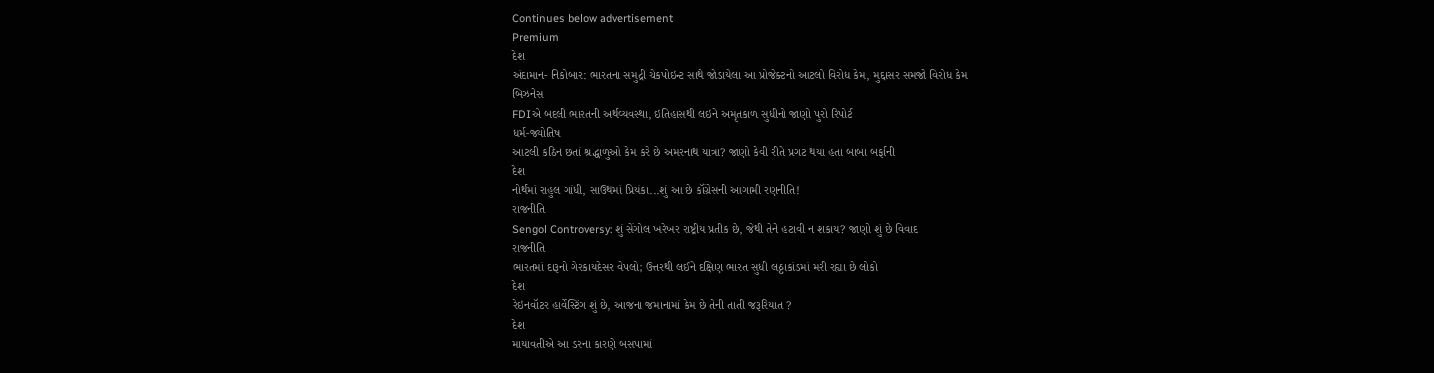Continues below advertisement
Premium
દેશ
અંદામાન- નિકોબાર: ભારતના સમુદ્રી ચેકપોઇન્ટ સાથે જોડાયેલા આ પ્રોજેક્ટનો આટલો વિરોધ કેમ, મુદ્દાસર સમજો વિરોધ કેમ
બિઝનેસ
FDIએ બદલી ભારતની અર્થવ્યવસ્થા, ઇતિહાસથી લઇને અમૃતકાળ સુધીનો જાણો પુરો રિપોર્ટ
ધર્મ-જ્યોતિષ
આટલી કઠિન છતાં શ્રદ્ધાળુઓ કેમ કરે છે અમરનાથ યાત્રા? જાણો કેવી રીતે પ્રગટ થયા હતા બાબા બર્ફાની
દેશ
નોર્થમાં રાહુલ ગાંધી, સાઉથમાં પ્રિયંકા...શું આ છે કૉંગ્રેસની આગામી રણનીતિ!
રાજનીતિ
Sengol Controversy: શું સેંગોલ ખરેખર રાષ્ટ્રીય પ્રતીક છે, જેથી તેને હટાવી ન શકાય? જાણો શું છે વિવાદ
રાજનીતિ
ભારતમાં દારૂનો ગેરકાયદેસર વેપલો; ઉત્તરથી લઈને દક્ષિણ ભારત સુધી લઠ્ઠાકાંડમાં મરી રહ્યા છે લોકો
દેશ
રેઇનવૉટર હાર્વેસ્ટિંગ શું છે, આજના જમાનામાં કેમ છે તેની તાતી જરૂરિયાત ?
દેશ
માયાવતીએ આ ડરના કારણે બસપામાં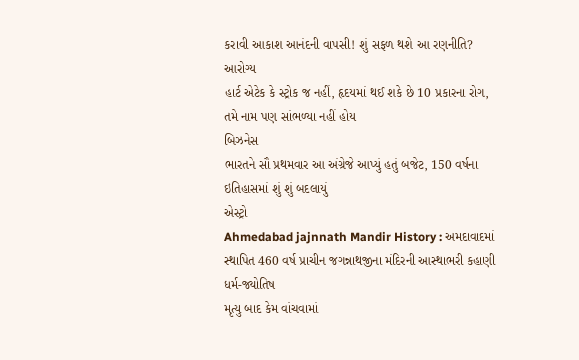કરાવી આકાશ આનંદની વાપસી! શું સફળ થશે આ રણનીતિ?
આરોગ્ય
હાર્ટ એટેક કે સ્ટ્રોક જ નહીં, હૃદયમાં થઈ શકે છે 10 પ્રકારના રોગ, તમે નામ પણ સાંભળ્યા નહીં હોય
બિઝનેસ
ભારતને સૌ પ્રથમવાર આ અંગ્રેજે આપ્યું હતું બજેટ, 150 વર્ષના ઇતિહાસમાં શું શું બદલાયું
એસ્ટ્રો
Ahmedabad jajnnath Mandir History : અમદાવાદમાં સ્થાપિત 460 વર્ષ પ્રાચીન જગન્નાથજીના મંદિરની આસ્થાભરી કહાણી
ધર્મ-જ્યોતિષ
મૃત્યુ બાદ કેમ વાંચવામાં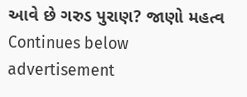આવે છે ગરુડ પુરાણ? જાણો મહત્વ
Continues below advertisement